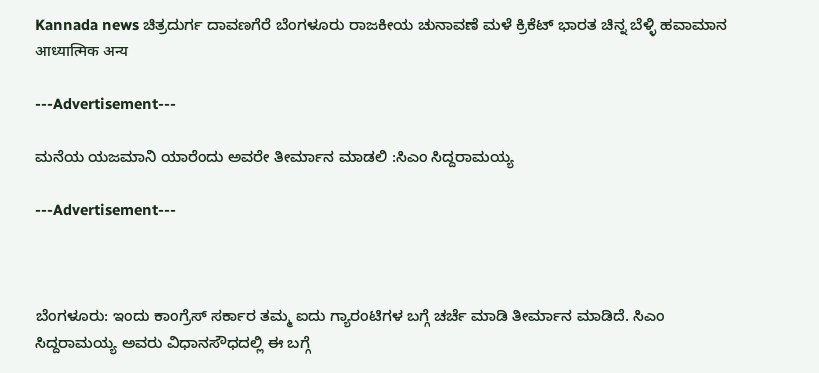Kannada news ಚಿತ್ರದುರ್ಗ ದಾವಣಗೆರೆ ಬೆಂಗಳೂರು ರಾಜಕೀಯ ಚುನಾವಣೆ ಮಳೆ ಕ್ರಿಕೆಟ್ ಭಾರತ ಚಿನ್ನ ಬೆಳ್ಳಿ ಹವಾಮಾನ आध्यात्मिक अन्य

---Advertisement---

ಮನೆಯ ಯಜಮಾನಿ ಯಾರೆಂದು ಅವರೇ ತೀರ್ಮಾನ ಮಾಡಲಿ :ಸಿಎಂ ಸಿದ್ದರಾಮಯ್ಯ

---Advertisement---



ಬೆಂಗಳೂರು: ಇಂದು ಕಾಂಗ್ರೆಸ್ ಸರ್ಕಾರ ತಮ್ಮ ಐದು ಗ್ಯಾರಂಟಿಗಳ ಬಗ್ಗೆ ಚರ್ಚೆ ಮಾಡಿ ತೀರ್ಮಾನ ಮಾಡಿದೆ. ಸಿಎಂ ಸಿದ್ದರಾಮಯ್ಯ ಅವರು ವಿಧಾನಸೌಧದಲ್ಲಿ ಈ ಬಗ್ಗೆ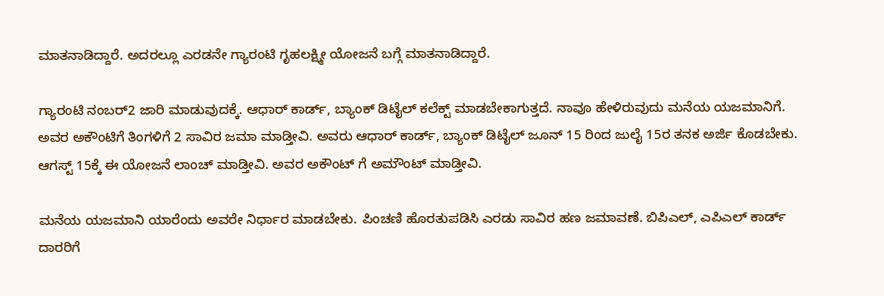ಮಾತನಾಡಿದ್ದಾರೆ. ಅದರಲ್ಲೂ ಎರಡನೇ ಗ್ಯಾರಂಟಿ ಗೃಹಲಕ್ಷ್ಮೀ ಯೋಜನೆ ಬಗ್ಗೆ ಮಾತನಾಡಿದ್ದಾರೆ.

ಗ್ಯಾರಂಟಿ ನಂಬರ್2 ಜಾರಿ ಮಾಡುವುದಕ್ಕೆ. ಆಧಾರ್ ಕಾರ್ಡ್, ಬ್ಯಾಂಕ್ ಡಿಟೈಲ್ ಕಲೆಕ್ಟ್ ಮಾಡಬೇಕಾಗುತ್ತದೆ. ನಾವೂ ಹೇಳಿರುವುದು ಮನೆಯ ಯಜಮಾನಿಗೆ. ಅವರ ಅಕೌಂಟಿಗೆ ತಿಂಗಳಿಗೆ 2 ಸಾವಿರ ಜಮಾ ಮಾಡ್ತೀವಿ. ಅವರು ಆಧಾರ್ ಕಾರ್ಡ್, ಬ್ಯಾಂಕ್ ಡಿಟೈಲ್ ಜೂನ್ 15 ರಿಂದ ಜುಲೈ 15ರ ತನಕ ಅರ್ಜಿ ಕೊಡಬೇಕು. ಆಗಸ್ಟ್ 15ಕ್ಕೆ ಈ ಯೋಜನೆ ಲಾಂಚ್ ಮಾಡ್ತೀವಿ. ಅವರ ಅಕೌಂಟ್ ಗೆ ಅಮೌಂಟ್ ಮಾಡ್ತೀವಿ.

ಮನೆಯ ಯಜಮಾನಿ ಯಾರೆಂದು ಅವರೇ ನಿರ್ಧಾರ ಮಾಡಬೇಕು. ಪಿಂಚಣಿ ಹೊರತುಪಡಿಸಿ ಎರಡು ಸಾವಿರ ಹಣ ಜಮಾವಣೆ. ಬಿಪಿಎಲ್, ಎಪಿಎಲ್ ಕಾರ್ಡ್ ದಾರರಿಗೆ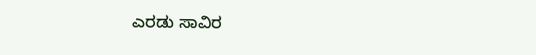ಎರಡು ಸಾವಿರ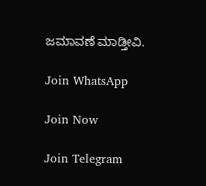ಜಮಾವಣೆ ಮಾಡ್ತೀವಿ.

Join WhatsApp

Join Now

Join Telegram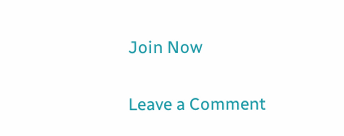Join Now

Leave a Comment